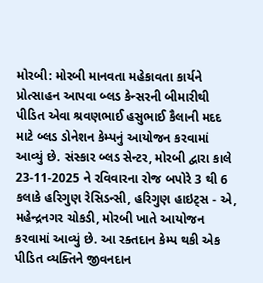મોરબી: મોરબી માનવતા મહેકાવતા કાર્યને પ્રોત્સાહન આપવા બ્લડ કેન્સરની બીમારીથી પીડિત એવા શ્રવણભાઈ હસુભાઈ કૈલાની મદદ માટે બ્લડ ડોનેશન કેમ્પનું આયોજન કરવામાં આવ્યું છે. સંસ્કાર બ્લડ સેન્ટર, મોરબી દ્વારા કાલે 23-11-2025 ને રવિવારના રોજ બપોરે 3 થી 6 કલાકે હરિગુણ રેસિડન્સી, હરિગુણ હાઇટ્સ - એ, મહેન્દ્રનગર ચોકડી, મોરબી ખાતે આયોજન કરવામાં આવ્યું છે. આ રક્તદાન કેમ્પ થકી એક પીડિત વ્યક્તિને જીવનદાન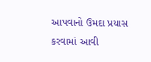આપવાનો ઉમદા પ્રયાસ કરવામાં આવી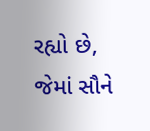રહ્યો છે, જેમાં સૌને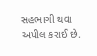સહભાગી થવા અપીલ કરાઈ છે.